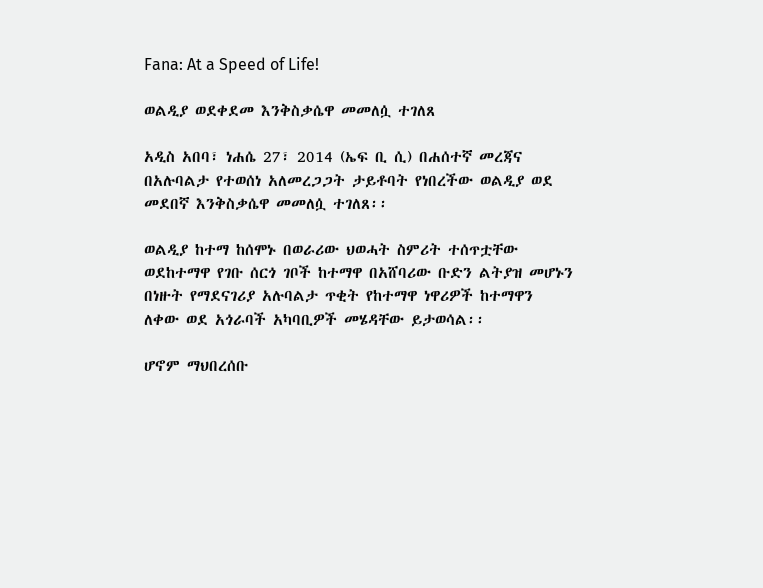Fana: At a Speed of Life!

ወልዲያ ወደቀደመ እንቅስቃሴዋ መመለሷ ተገለጸ

አዲስ አበባ፣ ነሐሴ 27፣ 2014 (ኤፍ ቢ ሲ) በሐሰተኛ መረጃና በአሉባልታ የተወሰነ አለመረጋጋት ታይቶባት የነበረችው ወልዲያ ወደ መደበኛ እንቅስቃሴዋ መመለሷ ተገለጸ፡፡

ወልዲያ ከተማ ከሰሞኑ በወራሪው ህወሓት ስምሪት ተሰጥቷቸው ወደከተማዋ የገቡ ሰርጎ ገቦች ከተማዋ በአሸባሪው ቡድን ልትያዝ መሆኑን በነዙት የማደናገሪያ አሉባልታ ጥቂት የከተማዋ ነዋሪዎች ከተማዋን ለቀው ወደ አጎራባች አካባቢዎች መሄዳቸው ይታወሳል፡፡

ሆኖም ማህበረሰቡ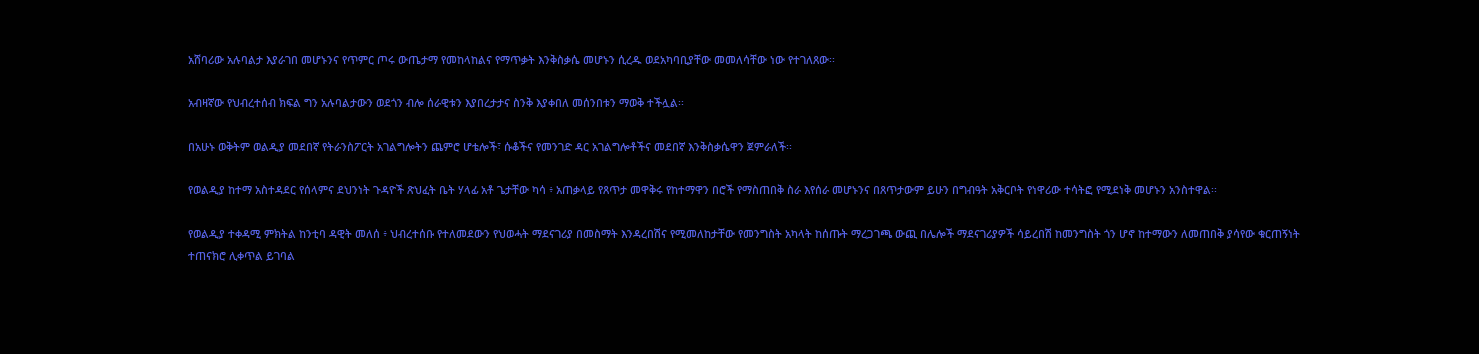አሸባሪው አሉባልታ እያራገበ መሆኑንና የጥምር ጦሩ ውጤታማ የመከላከልና የማጥቃት እንቅስቃሴ መሆኑን ሲረዱ ወደአካባቢያቸው መመለሳቸው ነው የተገለጸው፡፡

አብዛኛው የህብረተሰብ ክፍል ግን አሉባልታውን ወደጎን ብሎ ሰራዊቱን እያበረታታና ስንቅ እያቀበለ መሰንበቱን ማወቅ ተችሏል፡፡

በአሁኑ ወቅትም ወልዲያ መደበኛ የትራንስፖርት አገልግሎትን ጨምሮ ሆቴሎች፣ ሱቆችና የመንገድ ዳር አገልግሎቶችና መደበኛ እንቅስቃሴዋን ጀምራለች፡፡

የወልዲያ ከተማ አስተዳደር የሰላምና ደህንነት ጉዳዮች ጽህፈት ቤት ሃላፊ አቶ ጌታቸው ካሳ ፥ አጠቃላይ የጸጥታ መዋቅሩ የከተማዋን በሮች የማስጠበቅ ስራ እየሰራ መሆኑንና በጸጥታውም ይሁን በግብዓት አቅርቦት የነዋሪው ተሳትፎ የሚደነቅ መሆኑን አንስተዋል፡፡

የወልዲያ ተቀዳሚ ምክትል ከንቲባ ዳዊት መለሰ ፥ ህብረተሰቡ የተለመደውን የህወሓት ማደናገሪያ በመስማት እንዳረበሽና የሚመለከታቸው የመንግስት አካላት ከሰጡት ማረጋገጫ ውጪ በሌሎች ማደናገሪያዎች ሳይረበሽ ከመንግስት ጎን ሆኖ ከተማውን ለመጠበቅ ያሳየው ቁርጠኝነት ተጠናክሮ ሊቀጥል ይገባል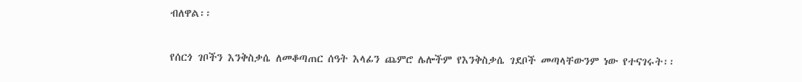ብለዋል፡፡

የሰርጎ ገቦችን እንቅስቃሴ ለመቆጣጠር ሰዓት እላፊን ጨምሮ ሌሎችም የእንቅስቃሴ ገደቦች መጣላቸውንም ነው የተናገሩት፡፡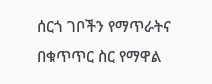ሰርጎ ገቦችን የማጥራትና በቁጥጥር ስር የማዋል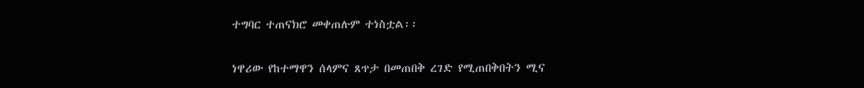ተግባር ተጠናክሮ መቀጠሉም ተነስቷል፡፡

ነዋሪው የከተማዋን ሰላምና ጸጥታ በመጠበቅ ረገድ የሚጠበቅበትን ሚና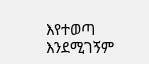እየተወጣ እንደሚገኝም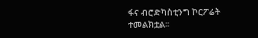ፋና ብሮድካስቲንግ ኮርፖሬት ተመልክቷል፡፡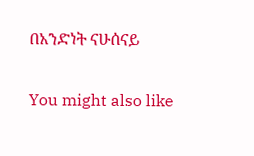በአንድነት ናሁሰናይ

You might also like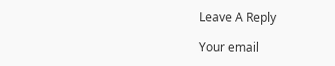Leave A Reply

Your email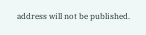address will not be published.